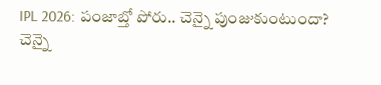IPL 2026: పంజాబ్తో పోరు.. చెన్నై పుంజుకుంటుందా?
చెన్నై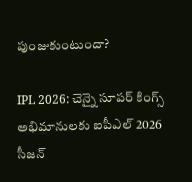పుంజుకుంటుందా?

IPL 2026: చెన్నై సూపర్ కింగ్స్ అభిమానులకు ఐపీఎల్ 2026 సీజన్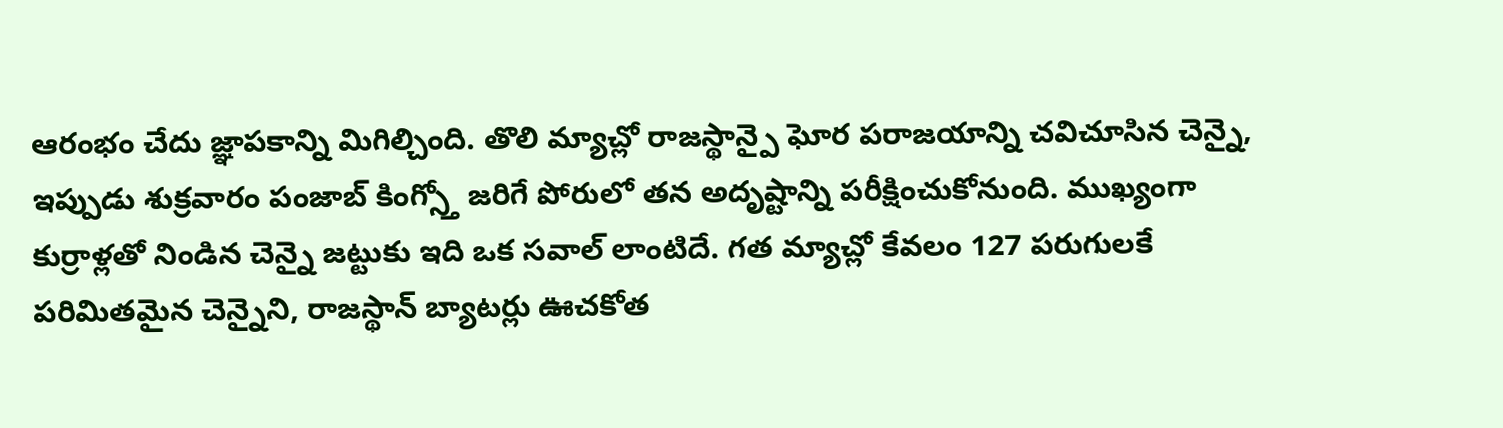ఆరంభం చేదు జ్ఞాపకాన్ని మిగిల్చింది. తొలి మ్యాచ్లో రాజస్థాన్పై ఘోర పరాజయాన్ని చవిచూసిన చెన్నై, ఇప్పుడు శుక్రవారం పంజాబ్ కింగ్స్తో జరిగే పోరులో తన అదృష్టాన్ని పరీక్షించుకోనుంది. ముఖ్యంగా కుర్రాళ్లతో నిండిన చెన్నై జట్టుకు ఇది ఒక సవాల్ లాంటిదే. గత మ్యాచ్లో కేవలం 127 పరుగులకే పరిమితమైన చెన్నైని, రాజస్థాన్ బ్యాటర్లు ఊచకోత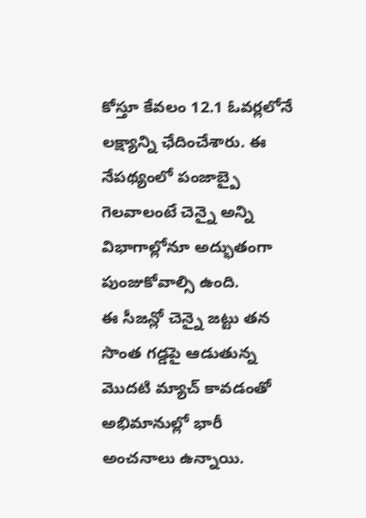కోస్తూ కేవలం 12.1 ఓవర్లలోనే లక్ష్యాన్ని ఛేదించేశారు. ఈ నేపథ్యంలో పంజాబ్పై గెలవాలంటే చెన్నై అన్ని విభాగాల్లోనూ అద్భుతంగా పుంజుకోవాల్సి ఉంది.
ఈ సీజన్లో చెన్నై జట్టు తన సొంత గడ్డపై ఆడుతున్న మొదటి మ్యాచ్ కావడంతో అభిమానుల్లో భారీ అంచనాలు ఉన్నాయి.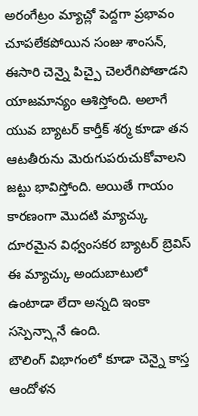అరంగేట్రం మ్యాచ్లో పెద్దగా ప్రభావం చూపలేకపోయిన సంజు శాంసన్, ఈసారి చెన్నై పిచ్పై చెలరేగిపోతాడని యాజమాన్యం ఆశిస్తోంది. అలాగే యువ బ్యాటర్ కార్తీక్ శర్మ కూడా తన ఆటతీరును మెరుగుపరుచుకోవాలని జట్టు భావిస్తోంది. అయితే గాయం కారణంగా మొదటి మ్యాచ్కు దూరమైన విధ్వంసకర బ్యాటర్ బ్రెవిస్ ఈ మ్యాచ్కు అందుబాటులో ఉంటాడా లేదా అన్నది ఇంకా సస్పెన్స్గానే ఉంది.
బౌలింగ్ విభాగంలో కూడా చెన్నై కాస్త ఆందోళన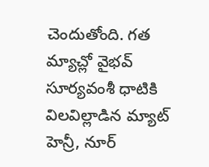చెందుతోంది. గత మ్యాచ్లో వైభవ్ సూర్యవంశీ ధాటికి విలవిల్లాడిన మ్యాట్ హెన్రీ, నూర్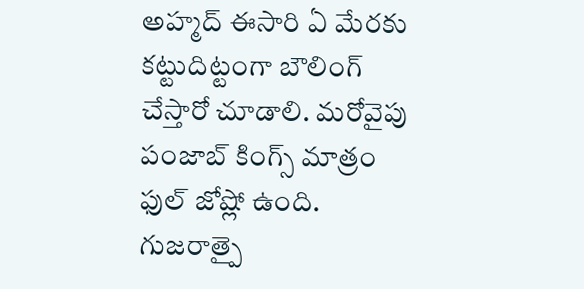అహ్మద్ ఈసారి ఏ మేరకు కట్టుదిట్టంగా బౌలింగ్ చేస్తారో చూడాలి. మరోవైపు పంజాబ్ కింగ్స్ మాత్రం ఫుల్ జోష్లో ఉంది. గుజరాత్పై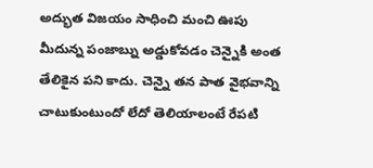అద్భుత విజయం సాధించి మంచి ఊపు మీదున్న పంజాబ్ను అడ్డుకోవడం చెన్నైకి అంత తేలికైన పని కాదు. చెన్నై తన పాత వైభవాన్ని చాటుకుంటుందో లేదో తెలియాలంటే రేపటి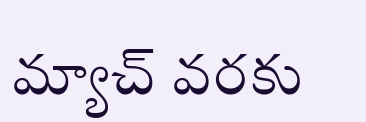మ్యాచ్ వరకు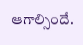ఆగాల్సిందే.